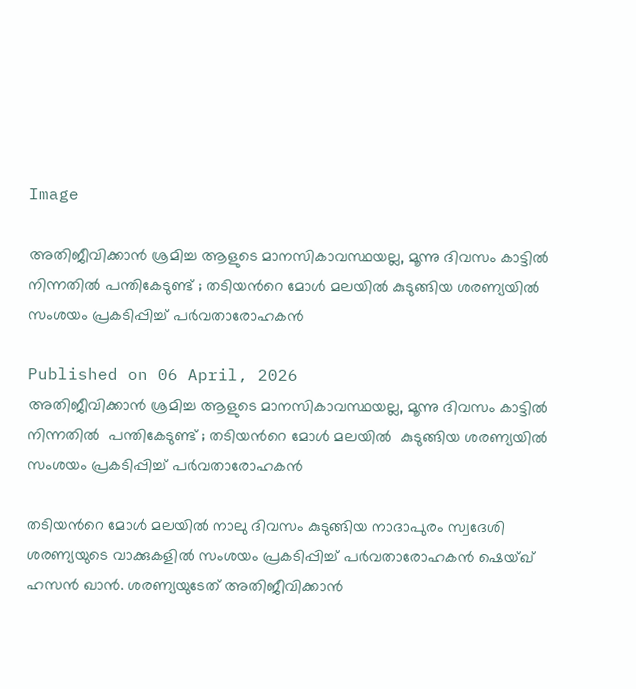Image

അതിജീവിക്കാൻ ശ്രമിച്ച ആളുടെ മാനസികാവസ്ഥയല്ല, മൂന്നു ദിവസം കാട്ടിൽ നിന്നതിൽ പന്തികേടുണ്ട് ; തടിയന്‍റെ മോൾ മലയിൽ കുടുങ്ങിയ ശരണ്യയിൽ സംശയം പ്രകടിപ്പിച്ച് പർവതാരോഹകൻ

Published on 06 April, 2026
അതിജീവിക്കാൻ ശ്രമിച്ച ആളുടെ മാനസികാവസ്ഥയല്ല, മൂന്നു ദിവസം കാട്ടിൽ നിന്നതിൽ  പന്തികേടുണ്ട് ; തടിയന്‍റെ മോൾ മലയിൽ  കുടുങ്ങിയ ശരണ്യയിൽ സംശയം പ്രകടിപ്പിച്ച് പർവതാരോഹകൻ

തടിയന്‍റെ മോൾ മലയിൽ നാലു ദിവസം കുടുങ്ങിയ നാദാപുരം സ്വദേശി ശരണ്യയുടെ വാക്കുകളിൽ സംശയം പ്രകടിപ്പിച്ച് പർവതാരോഹകൻ ഷെയ്ഖ് ഹസൻ ഖാൻ. ശരണ്യയുടേത് അതിജീവിക്കാൻ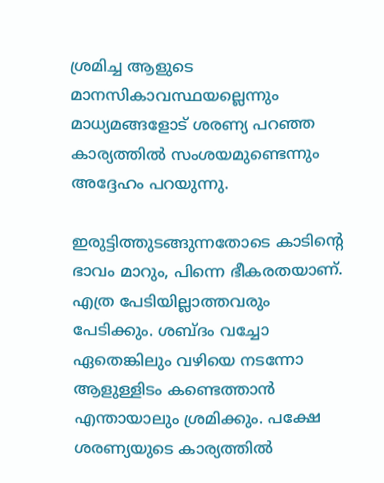ശ്രമിച്ച ആളുടെ മാനസികാവസ്ഥയല്ലെന്നും മാധ്യമങ്ങളോട് ശരണ്യ പറഞ്ഞ കാര്യത്തിൽ സംശയമുണ്ടെന്നും അദ്ദേഹം പറയുന്നു.

ഇരുട്ടിത്തുടങ്ങുന്നതോടെ കാടിന്‍റെ ഭാവം മാറും, പിന്നെ ഭീകരതയാണ്. എത്ര പേടിയില്ലാത്തവരും പേടിക്കും. ശബ്ദം വച്ചോ ഏതെങ്കിലും വഴിയെ നടന്നോ ആളുള്ളിടം കണ്ടെത്താൻ എന്തായാലും ശ്രമിക്കും. പക്ഷേ ശരണ്യയുടെ കാര്യത്തിൽ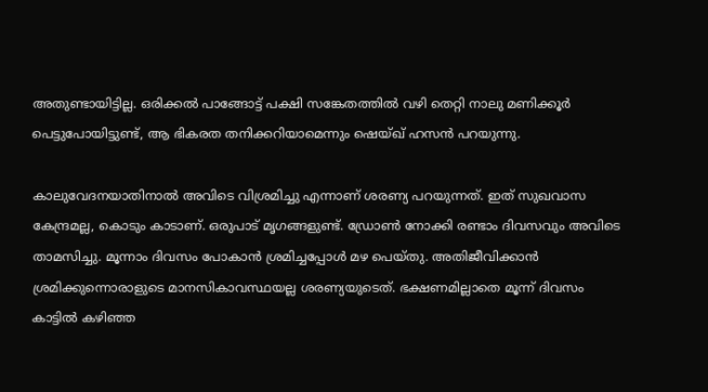അതുണ്ടായിട്ടില്ല. ഒരിക്കൽ പാങ്ങോട്ട് പക്ഷി സങ്കേതത്തില്‍ വഴി തെറ്റി നാലു മണിക്കൂര്‍ പെട്ടുപോയിട്ടുണ്ട്, ആ ഭികരത തനിക്കറിയാമെന്നും ഷെയ്ഖ് ഹസൻ പറയുന്നു.

കാലുവേദനയാതിനാല്‍ അവിടെ വിശ്രമിച്ചു എന്നാണ് ശരണ്യ പറയുന്നത്. ഇത് സുഖവാസ കേന്ദ്രമല്ല, കൊടും കാടാണ്. ഒരുപാട് മൃഗങ്ങളുണ്ട്. ഡ്രോണ്‍ നോക്കി രണ്ടാം ദിവസവും അവിടെ താമസിച്ചു. മൂന്നാം ദിവസം പോകാന്‍ ശ്രമിച്ചപ്പോള്‍ മഴ പെയ്തു. അതിജീവിക്കാന്‍ ശ്രമിക്കുന്നൊരാളുടെ മാനസികാവസ്ഥയല്ല ശരണ്യയുടെത്. ഭക്ഷണമില്ലാതെ മൂന്ന് ദിവസം കാട്ടിൽ കഴിഞ്ഞ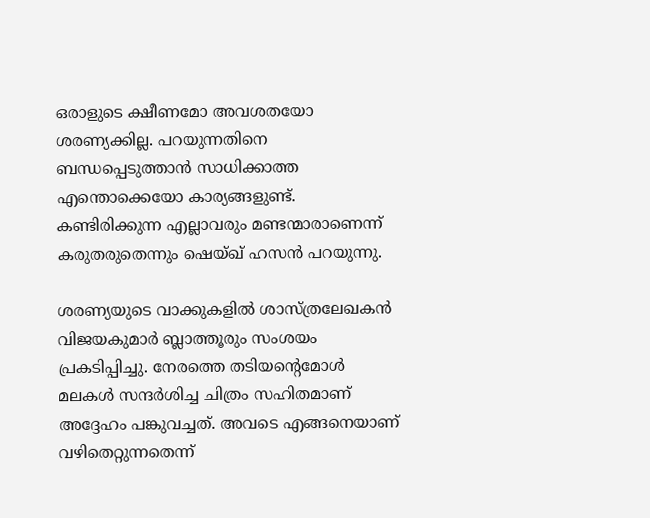ഒരാളുടെ ക്ഷീണമോ അവശതയോ ശരണ്യക്കില്ല. പറയുന്നതിനെ ബന്ധപ്പെടുത്താന്‍ സാധിക്കാത്ത എന്തൊക്കെയോ കാര്യങ്ങളുണ്ട്. കണ്ടിരിക്കുന്ന എല്ലാവരും മണ്ടന്മാരാണെന്ന് കരുതരുതെന്നും ഷെയ്ഖ് ഹസൻ പറയുന്നു.

ശരണ്യയുടെ വാക്കുകളില്‍ ശാസ്ത്രലേഖകന്‍ വിജയകുമാര്‍ ബ്ലാത്തൂരും സംശയം പ്രകടിപ്പിച്ചു. നേരത്തെ തടിയന്‍റെമോൾ മലകൾ സന്ദർശിച്ച ചിത്രം സഹിതമാണ് അദ്ദേഹം പങ്കുവച്ചത്. അവടെ എങ്ങനെയാണ് വഴിതെറ്റുന്നതെന്ന്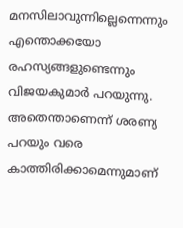മനസിലാവുന്നില്ലെന്നെന്നും എന്തൊക്കയോ രഹസ്യങ്ങളുണ്ടെന്നും വിജയകുമാർ‌ പറയുന്നു. അതെന്താണെന്ന് ശരണ്യ പറയും വരെ കാത്തിരിക്കാമെന്നുമാണ്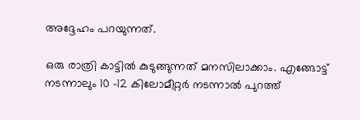അദ്ദേഹം പറ‍യുന്നത്.

ഒരു രാത്രി കാട്ടിൽ കുടുങ്ങുന്നത് മനസിലാക്കാം. എങ്ങോട്ട് നടന്നാലും 10 -12 കിലോമീറ്റർ നടന്നാൽ പുറത്ത്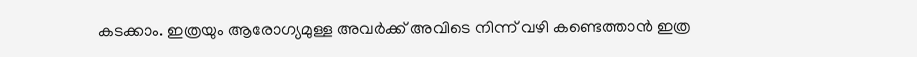കടക്കാം. ഇത്രയും ആരോഗ്യമുള്ള അവർക്ക് അവിടെ നിന്ന് വഴി കണ്ടെത്താൻ ഇത്ര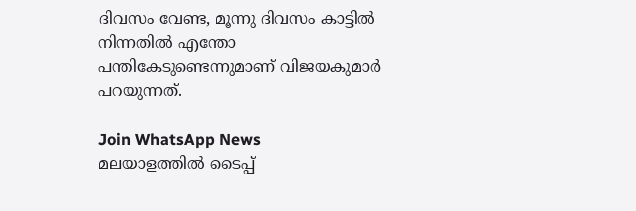ദിവസം വേണ്ട, മൂന്നു ദിവസം കാട്ടിൽ നിന്നതിൽ എന്തോ പന്തികേടുണ്ടെന്നുമാണ് വിജയകുമാർ പറയുന്നത്.

Join WhatsApp News
മലയാളത്തില്‍ ടൈപ്പ്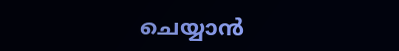ചെയ്യാന്‍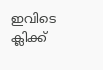ഇവിടെ ക്ലിക്ക്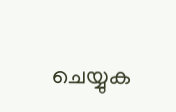ചെയ്യുക